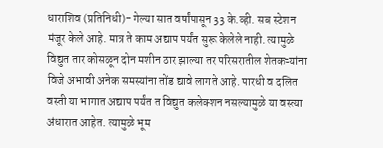धाराशिव (प्रतिनिधी)- गेल्या सात वर्षांपासून 33 के.व्ही. सब स्टेशन मंजूर केले आहे. मात्र ते काम अद्याप पर्यंत सुरू केलेले नाही. त्यामुळे विद्युत तार कोसळून दोन मशीन ठार झाल्या तर परिसरातील शेतकऱ्यांना विजे अभावी अनेक समस्यांना तोंड द्यावे लागते आहे. पारधी व दलित वस्ती या भागात अद्याप पर्यंत त विद्युत कलेक्शन नसल्यामुळे या वस्त्या अंधारात आहेत. त्यामुळे भूम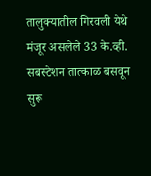तालुक्यातील गिरवली येथे मंजूर असलेले 33 के.व्ही. सबस्टेशन तात्काळ बसवून सुरू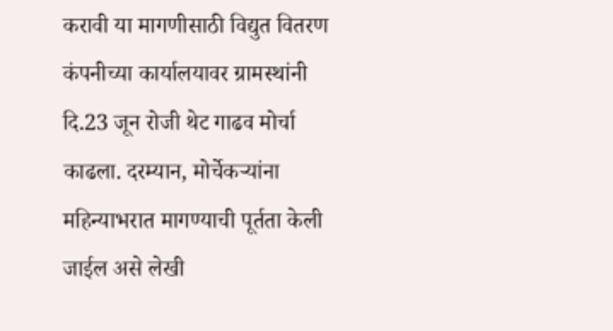करावी या मागणीसाठी विद्युत वितरण कंपनीच्या कार्यालयावर ग्रामस्थांनी दि.23 जून रोजी थेट गाढव मोर्चा काढला. दरम्यान, मोर्चेकऱ्यांना  महिन्याभरात मागण्याची पूर्तता केली जाईल असे लेखी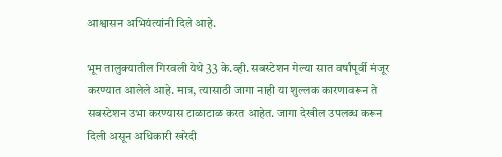आश्वासन अभियंत्यांनी दिले आहे.

भूम तालुक्यातील गिरवली येथे 33 के.व्ही. सबस्टेशन गेल्या सात वर्षांपूर्वी मंजूर करण्यात आलेले आहे. मात्र, त्यासाठी जागा नाही या शुल्लक कारणावरून ते सबस्टेशन उभा करण्यास टाळाटाळ करत आहेत. जागा देखील उपलब्ध करून दिली असून अधिकारी खरेदी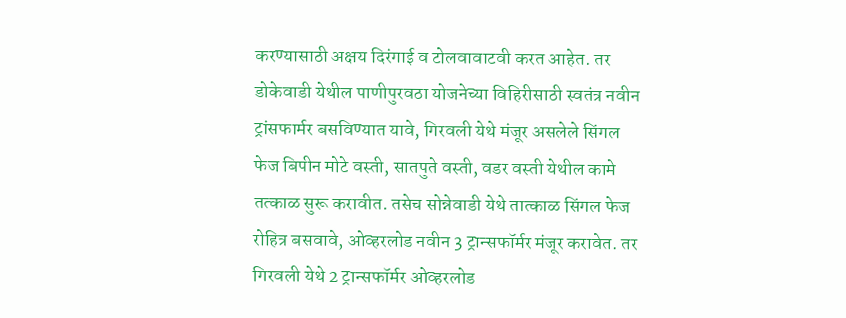करण्यासाठी अक्षय दिरंगाई व टोलवावाटवी करत आहेत. तर डोकेवाडी येथील पाणीपुरवठा योजनेच्या विहिरीसाठी स्वतंत्र नवीन ट्रांसफार्मर बसविण्यात यावे, गिरवली येथे मंजूर असलेले सिंगल फेज बिपीन मोटे वस्ती, सातपुते वस्ती, वडर वस्ती येथील कामे तत्काळ सुरू करावीत. तसेच सोन्नेवाडी येथे तात्काळ सिंगल फेज रोहित्र बसवावे, ओव्हरलोड नवीन 3 ट्रान्सफॉर्मर मंजूर करावेत. तर गिरवली येथे 2 ट्रान्सफॉर्मर ओव्हरलोड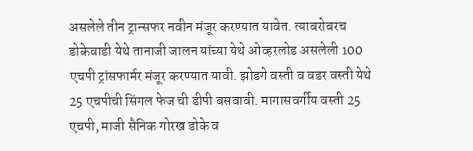असलेले तीन ट्रान्सफर नवीन मंजूर करण्यात यावेत. त्याबरोबरच डोकेवाडी येथे तानाजी जालन यांच्या येथे ओव्हरलोड असलेली 100 एचपी ट्रांसफार्मर मंजूर करण्यात यावी. झोडगे वस्ती व वडर वस्ती येथे 25 एचपीची सिंगल फेज ची डीपी बसवावी. मागासवर्गीय वस्ती 25 एचपी, माजी सैनिक गोरख डोके व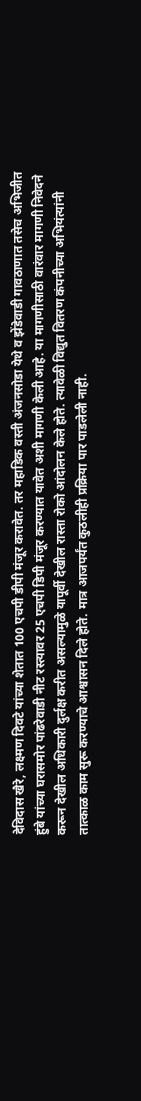देविदास खैरे, लक्ष्मण दिवटे यांच्या शेतात 100 एचपी डीपी मंजूर करावेत. तर महाडिक वस्ती अंजनसोडा येथे व झेंडेवाडी गावठाणात तसेच अभिजीत हुंबे यांच्या घरासमोर पांढरेवाडी नीट रस्त्यावर 25 एचपी डिपी मंजूर करण्यात यावेत अशी मागणी केली आहे. या मागणीसाठी वारंवार मागणी निवेदने करून देखील अधिकारी दुर्लक्ष करीत असल्यामुळे यापूर्वी देखील रास्ता रोको आंदोलन केले होते. त्यावेळी विद्युत वितरण कंपनीच्या अभियंत्यांनी तात्काळ काम सुरू करण्याचे आश्वासन दिले होते. मात्र आजपर्यंत कुठलीही प्रक्रिया पार पाडलेली नाही.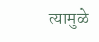त्यामुळे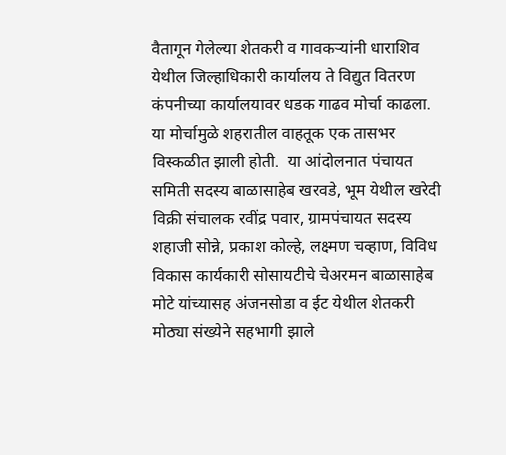वैतागून गेलेल्या शेतकरी व गावकऱ्यांनी धाराशिव येथील जिल्हाधिकारी कार्यालय ते विद्युत वितरण कंपनीच्या कार्यालयावर धडक गाढव मोर्चा काढला. या मोर्चामुळे शहरातील वाहतूक एक तासभर विस्कळीत झाली होती.  या आंदोलनात पंचायत समिती सदस्य बाळासाहेब खरवडे, भूम येथील खरेदी विक्री संचालक रवींद्र पवार, ग्रामपंचायत सदस्य शहाजी सोन्ने, प्रकाश कोल्हे, लक्ष्मण चव्हाण, विविध विकास कार्यकारी सोसायटीचे चेअरमन बाळासाहेब मोटे यांच्यासह अंजनसोडा व ईट येथील शेतकरी मोठ्या संख्येने सहभागी झाले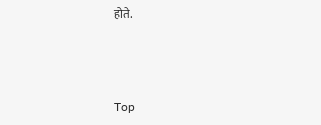होते.



Top